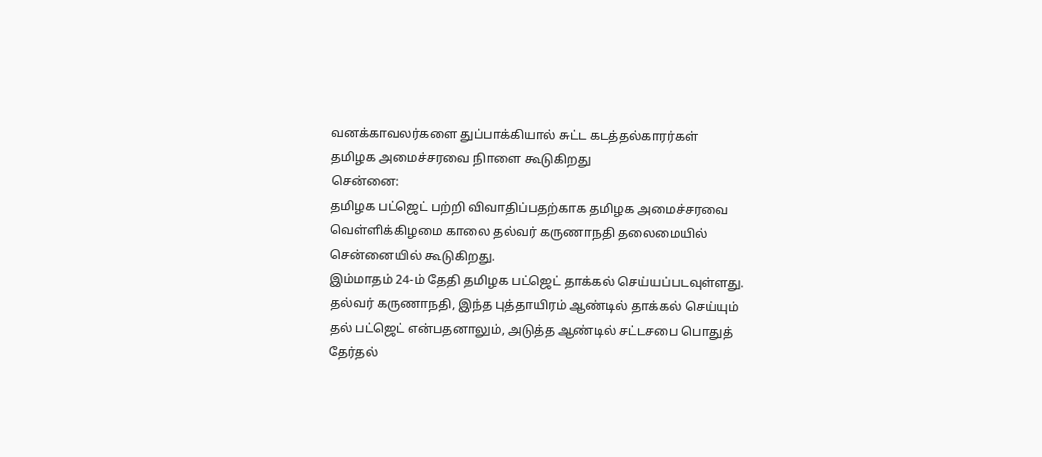வனக்காவலர்களை துப்பாக்கியால் சுட்ட கடத்தல்காரர்கள்
தமிழக அமைச்சரவை நிாளை கூடுகிறது
சென்னை:
தமிழக பட்ஜெட் பற்றி விவாதிப்பதற்காக தமிழக அமைச்சரவை வெள்ளிக்கிழமை காலை தல்வர் கருணாநதி தலைமையில் சென்னையில் கூடுகிறது.
இம்மாதம் 24-ம் தேதி தமிழக பட்ஜெட் தாக்கல் செய்யப்படவுள்ளது. தல்வர் கருணாநதி, இந்த புத்தாயிரம் ஆண்டில் தாக்கல் செய்யும் தல் பட்ஜெட் என்பதனாலும், அடுத்த ஆண்டில் சட்டசபை பொதுத் தேர்தல்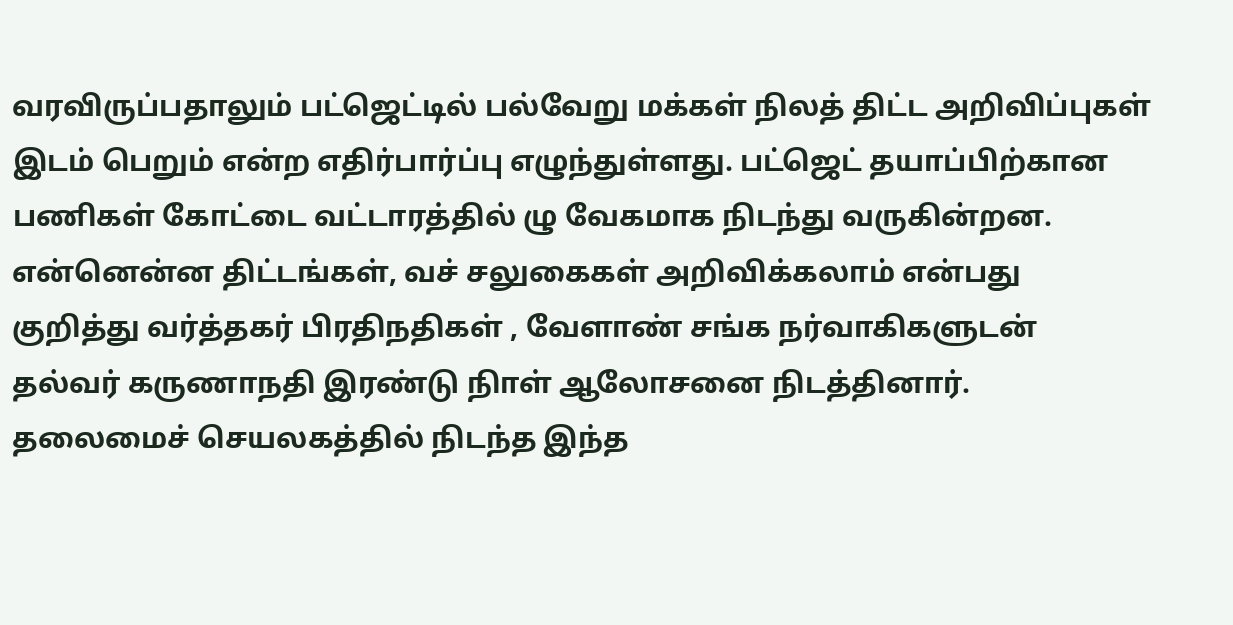வரவிருப்பதாலும் பட்ஜெட்டில் பல்வேறு மக்கள் நிலத் திட்ட அறிவிப்புகள் இடம் பெறும் என்ற எதிர்பார்ப்பு எழுந்துள்ளது. பட்ஜெட் தயாப்பிற்கான பணிகள் கோட்டை வட்டாரத்தில் ழு வேகமாக நிடந்து வருகின்றன.
என்னென்ன திட்டங்கள், வச் சலுகைகள் அறிவிக்கலாம் என்பது குறித்து வர்த்தகர் பிரதிநதிகள் , வேளாண் சங்க நர்வாகிகளுடன் தல்வர் கருணாநதி இரண்டு நிாள் ஆலோசனை நிடத்தினார். தலைமைச் செயலகத்தில் நிடந்த இந்த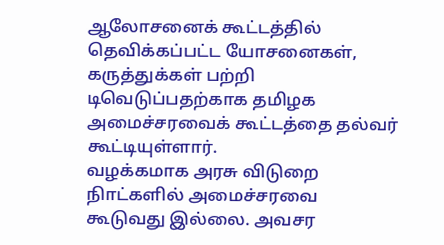ஆலோசனைக் கூட்டத்தில் தெவிக்கப்பட்ட யோசனைகள், கருத்துக்கள் பற்றி டிவெடுப்பதற்காக தமிழக அமைச்சரவைக் கூட்டத்தை தல்வர் கூட்டியுள்ளார்.
வழக்கமாக அரசு விடுறை நிாட்களில் அமைச்சரவை கூடுவது இல்லை. அவசர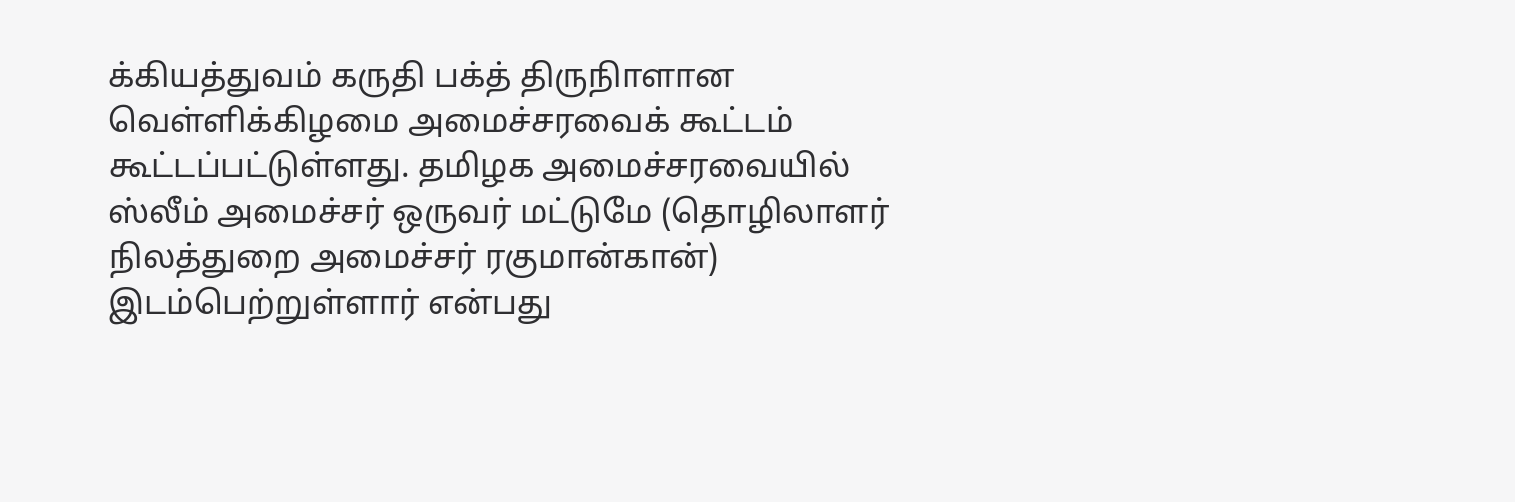க்கியத்துவம் கருதி பக்த் திருநிாளான வெள்ளிக்கிழமை அமைச்சரவைக் கூட்டம் கூட்டப்பட்டுள்ளது. தமிழக அமைச்சரவையில் ஸ்லீம் அமைச்சர் ஒருவர் மட்டுமே (தொழிலாளர் நிலத்துறை அமைச்சர் ரகுமான்கான்) இடம்பெற்றுள்ளார் என்பது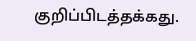குறிப்பிடத்தக்கது.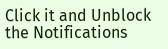Click it and Unblock the Notifications